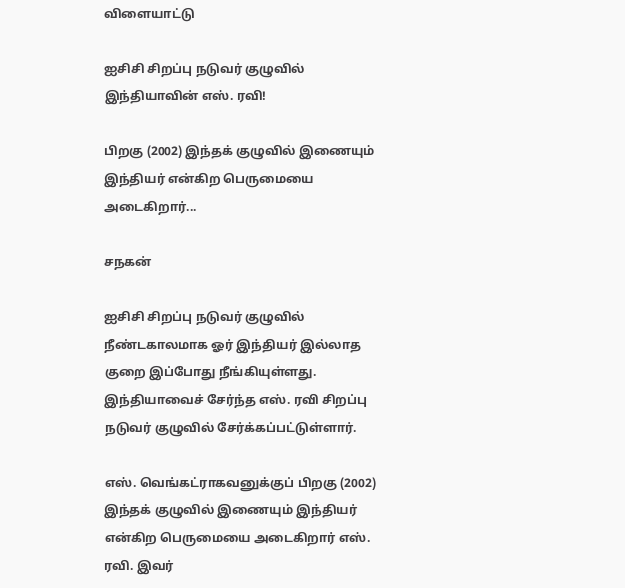விளையாட்டு

ஐசிசி சிறப்பு நடுவர் குழுவில் இந்தியாவின் எஸ். ரவி!

பிறகு (2002) இந்தக் குழுவில் இணையும் இந்தியர் என்கிற பெருமையை அடைகிறார்...

சநகன்

ஐசிசி சிறப்பு நடுவர் குழுவில் நீண்டகாலமாக ஓர் இந்தியர் இல்லாத குறை இப்போது நீங்கியுள்ளது. இந்தியாவைச் சேர்ந்த எஸ். ரவி சிறப்பு நடுவர் குழுவில் சேர்க்கப்பட்டுள்ளார்.

எஸ். வெங்கட்ராகவனுக்குப் பிறகு (2002) இந்தக் குழுவில் இணையும் இந்தியர் என்கிற பெருமையை அடைகிறார் எஸ். ரவி. இவர்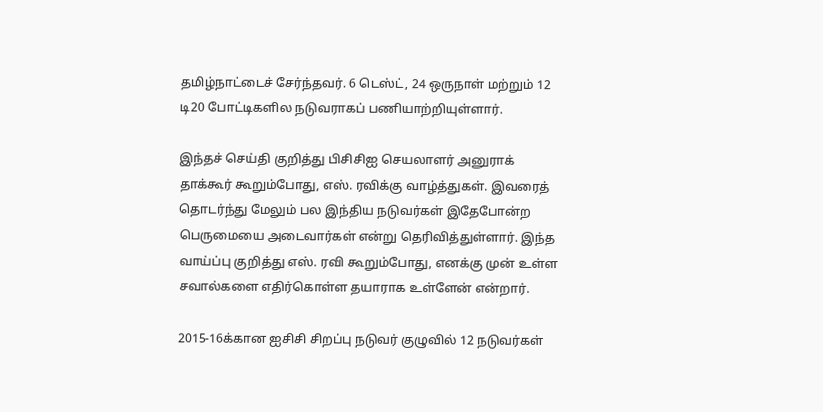தமிழ்நாட்டைச் சேர்ந்தவர். 6 டெஸ்ட், 24 ஒருநாள் மற்றும் 12 டி20 போட்டிகளில நடுவராகப் பணியாற்றியுள்ளார்.

இந்தச் செய்தி குறித்து பிசிசிஐ செயலாளர் அனுராக் தாக்கூர் கூறும்போது, எஸ். ரவிக்கு வாழ்த்துகள். இவரைத் தொடர்ந்து மேலும் பல இந்திய நடுவர்கள் இதேபோன்ற பெருமையை அடைவார்கள் என்று தெரிவித்துள்ளார். இந்த வாய்ப்பு குறித்து எஸ். ரவி கூறும்போது, எனக்கு முன் உள்ள சவால்களை எதிர்கொள்ள தயாராக உள்ளேன் என்றார்.

2015-16க்கான ஐசிசி சிறப்பு நடுவர் குழுவில் 12 நடுவர்கள்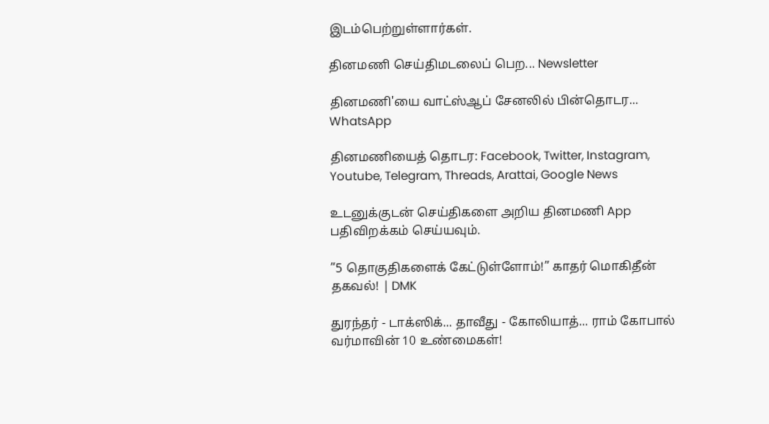இடம்பெற்றுள்ளார்கள்.

தினமணி செய்திமடலைப் பெற... Newsletter

தினமணி'யை வாட்ஸ்ஆப் சேனலில் பின்தொடர... WhatsApp

தினமணியைத் தொடர: Facebook, Twitter, Instagram, Youtube, Telegram, Threads, Arattai, Google News

உடனுக்குடன் செய்திகளை அறிய தினமணி App பதிவிறக்கம் செய்யவும்.

”5 தொகுதிகளைக் கேட்டுள்ளோம்!” காதர் மொகிதீன் தகவல்! | DMK

துரந்தர் - டாக்ஸிக்... தாவீது - கோலியாத்... ராம் கோபால் வர்மாவின் 10 உண்மைகள்!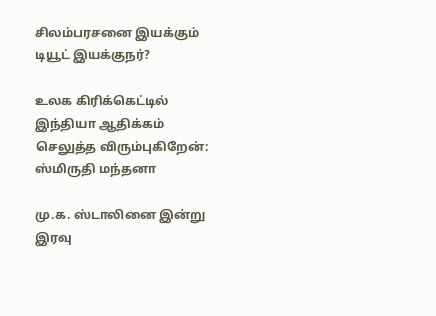சிலம்பரசனை இயக்கும் டியூட் இயக்குநர்?

உலக கிரிக்கெட்டில் இந்தியா ஆதிக்கம் செலுத்த விரும்புகிறேன்: ஸ்மிருதி மந்தனா

மு.க. ஸ்டாலினை இன்று இரவு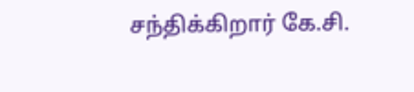சந்திக்கிறார் கே.சி.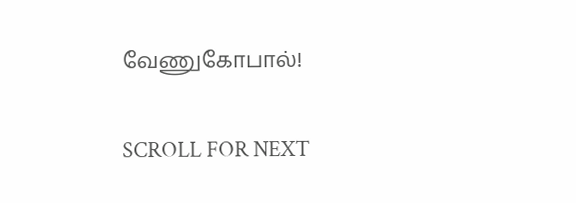வேணுகோபால்!

SCROLL FOR NEXT